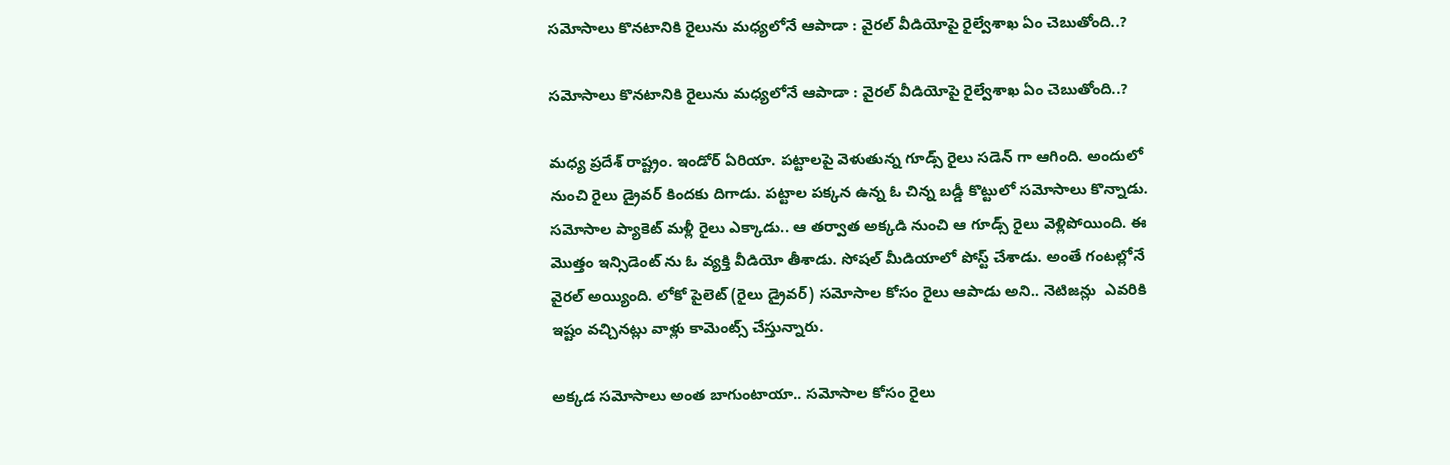సమోసాలు కొనటానికి రైలును మధ్యలోనే ఆపాడా : వైరల్ వీడియోపై రైల్వేశాఖ ఏం చెబుతోంది..?

సమోసాలు కొనటానికి రైలును మధ్యలోనే ఆపాడా : వైరల్ వీడియోపై రైల్వేశాఖ ఏం చెబుతోంది..?

మధ్య ప్రదేశ్ రాష్ట్రం. ఇండోర్ ఏరియా. పట్టాలపై వెళుతున్న గూడ్స్ రైలు సడెన్ గా ఆగింది. అందులో నుంచి రైలు డ్రైవర్ కిందకు దిగాడు. పట్టాల పక్కన ఉన్న ఓ చిన్న బడ్డీ కొట్టులో సమోసాలు కొన్నాడు. సమోసాల ప్యాకెట్ మళ్లీ రైలు ఎక్కాడు.. ఆ తర్వాత అక్కడి నుంచి ఆ గూడ్స్ రైలు వెళ్లిపోయింది. ఈ మొత్తం ఇన్సిడెంట్ ను ఓ వ్యక్తి వీడియో తీశాడు. సోషల్ మీడియాలో పోస్ట్ చేశాడు. అంతే గంటల్లోనే వైరల్ అయ్యింది. లోకో పైలెట్ (రైలు డ్రైవర్) సమోసాల కోసం రైలు ఆపాడు అని.. నెటిజన్లు  ఎవరికి ఇష్టం వచ్చినట్లు వాళ్లు కామెంట్స్ చేస్తున్నారు.

అక్కడ సమోసాలు అంత బాగుంటాయా.. సమోసాల కోసం రైలు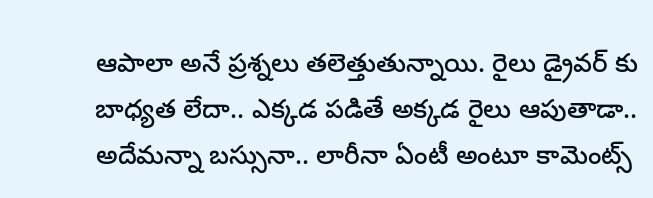ఆపాలా అనే ప్రశ్నలు తలెత్తుతున్నాయి. రైలు డ్రైవర్ కు బాధ్యత లేదా.. ఎక్కడ పడితే అక్కడ రైలు ఆపుతాడా.. అదేమన్నా బస్సునా.. లారీనా ఏంటీ అంటూ కామెంట్స్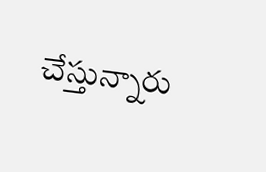చేస్తున్నారు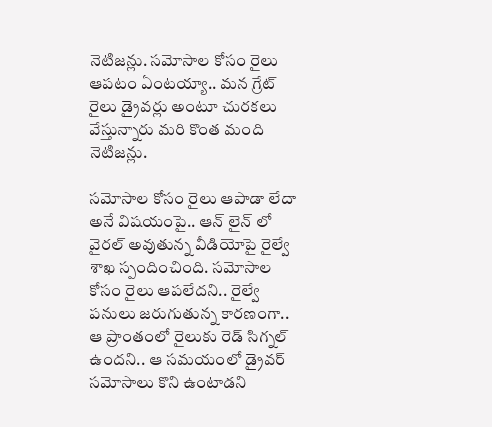నెటిజన్లు. సమోసాల కోసం రైలు ఆపటం ఏంటయ్యా.. మన గ్రేట్ రైలు డ్రైవర్లు అంటూ చురకలు వేస్తున్నారు మరి కొంత మంది నెటిజన్లు.

సమోసాల కోసం రైలు ఆపాడా లేదా అనే విషయంపై.. ఆన్ లైన్ లో వైరల్ అవుతున్న వీడియోపై రైల్వే శాఖ స్పందించింది. సమోసాల కోసం రైలు ఆపలేదని.. రైల్వే పనులు జరుగుతున్న కారణంగా.. ఆ ప్రాంతంలో రైలుకు రెడ్ సిగ్నల్ ఉందని.. ఆ సమయంలో డ్రైవర్ సమోసాలు కొని ఉంటాడని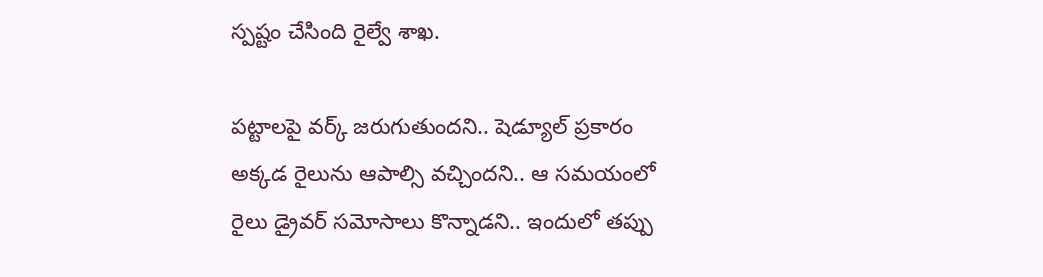స్పష్టం చేసింది రైల్వే శాఖ.

పట్టాలపై వర్క్ జరుగుతుందని.. షెడ్యూల్ ప్రకారం అక్కడ రైలును ఆపాల్సి వచ్చిందని.. ఆ సమయంలో రైలు డ్రైవర్ సమోసాలు కొన్నాడని.. ఇందులో తప్పు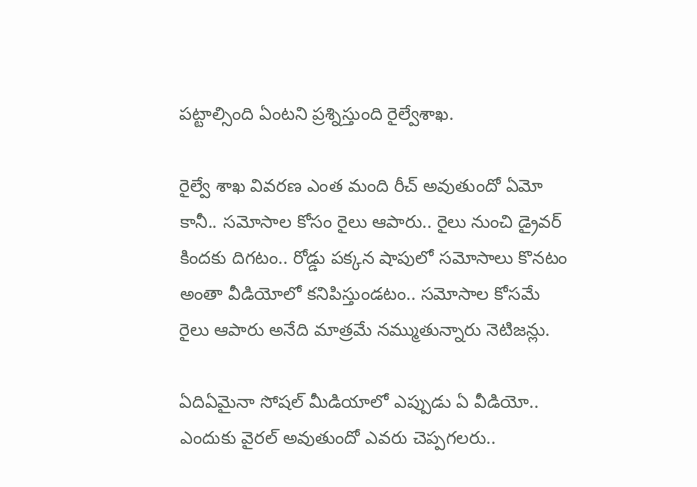పట్టాల్సింది ఏంటని ప్రశ్నిస్తుంది రైల్వేశాఖ.

రైల్వే శాఖ వివరణ ఎంత మంది రీచ్ అవుతుందో ఏమో కానీ.. సమోసాల కోసం రైలు ఆపారు.. రైలు నుంచి డ్రైవర్ కిందకు దిగటం.. రోడ్డు పక్కన షాపులో సమోసాలు కొనటం అంతా వీడియోలో కనిపిస్తుండటం.. సమోసాల కోసమే రైలు ఆపారు అనేది మాత్రమే నమ్ముతున్నారు నెటిజన్లు.

ఏదిఏమైనా సోషల్ మీడియాలో ఎప్పుడు ఏ వీడియో.. ఎందుకు వైరల్ అవుతుందో ఎవరు చెప్పగలరు..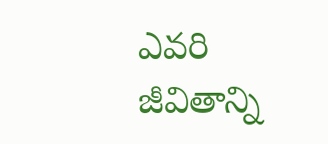ఎవరి జీవితాన్ని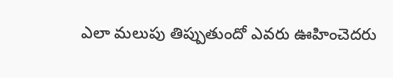ఎలా మలుపు తిప్పుతుందో ఎవరు ఊహించెదరు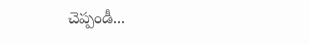చెప్పండీ...